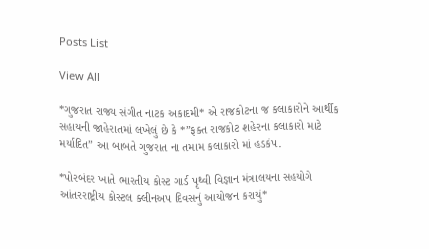Posts List

View All

*ગુજરાત રાજ્ય સંગીત નાટક અકાદમી* એ રાજકોટના જ કલાકારોને આર્થીક સહાયની જાહેરાતમાં લખેલું છે કે *”ફક્ત રાજકોટ શહેરના કલાકારો માટે મર્યાદિત” આ બાબતે ગુજરાત ના તમામ કલાકારો માં હડકંપ.

*પોરબંદર ખાતે ભારતીય કોસ્ટ ગાર્ડ પૃથ્વી વિજ્ઞાન મંત્રાલયના સહયોગે આંતરરાષ્ટ્રીય કોસ્ટલ ક્લીનઅપ દિવસનું આયોજન કરાયું*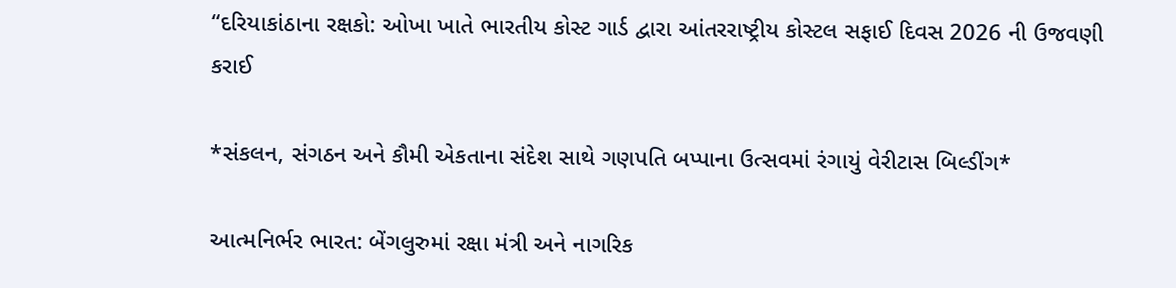“દરિયાકાંઠાના રક્ષકો: ઓખા ખાતે ભારતીય કોસ્ટ ગાર્ડ દ્વારા આંતરરાષ્ટ્રીય કોસ્ટલ સફાઈ દિવસ 2026 ની ઉજવણી કરાઈ

*સંકલન, સંગઠન અને કૌમી એકતાના સંદેશ સાથે ગણપતિ બપ્પાના ઉત્સવમાં રંગાયું વેરીટાસ બિલ્ડીંગ*

આત્મનિર્ભર ભારત: બેંગલુરુમાં રક્ષા મંત્રી અને નાગરિક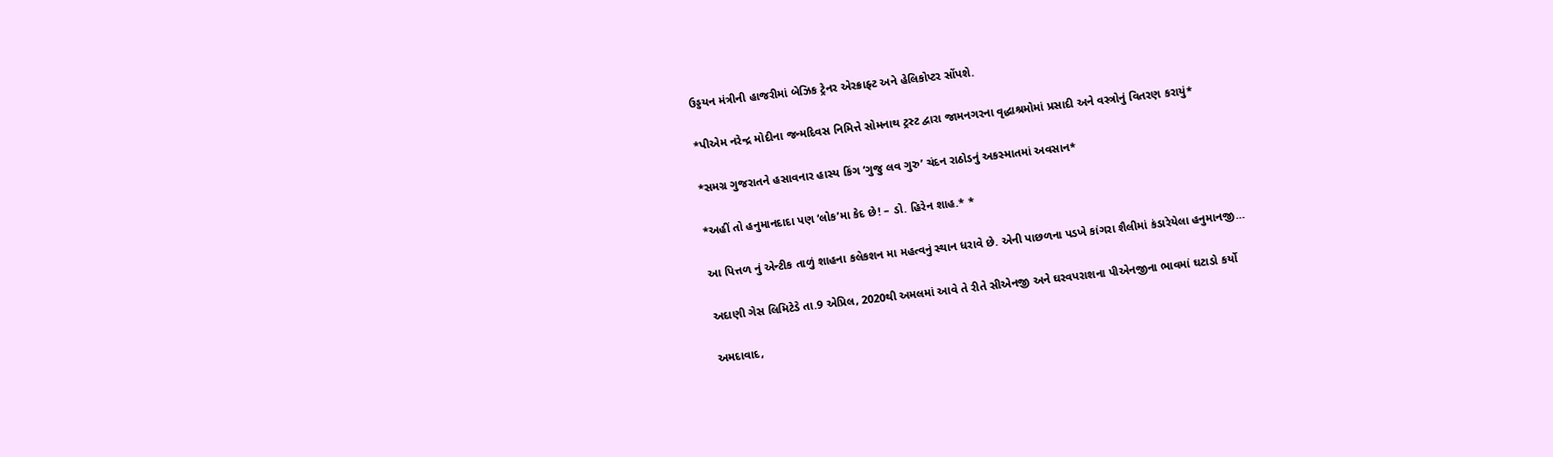ઉડ્ડયન મંત્રીની હાજરીમાં બેઝિક ટ્રેનર એરક્રાફ્ટ અને હેલિકોપ્ટર સોંપશે.

*પીએમ નરેન્દ્ર મોદીના જન્મદિવસ નિમિત્તે સોમનાથ ટ્રસ્ટ દ્વારા જામનગરના વૃદ્ધાશ્રમોમાં પ્રસાદી અને વસ્ત્રોનું વિતરણ કરાયું*

*સમગ્ર ગુજરાતને હસાવનાર હાસ્ય કિંગ ‘ગુજુ લવ ગુરુ’ ચંદન રાઠોડનું અકસ્માતમાં અવસાન*

*અહીં તો હનુમાનદાદા પણ ‘લોક’મા કેદ છે! – ડો. હિરેન શાહ.* *

આ પિત્તળ નું એન્ટીક તાળું શાહના કલેકશન મા મહત્વનું સ્થાન ધરાવે છે. એની પાછળના પડખે કાંગરા શૈલીમાં કંડારેયેલા હનુમાનજી…

અદાણી ગેસ લિમિટેડે તા.9 એપ્રિલ, 2020થી અમલમાં આવે તે રીતે સીએનજી અને ઘરવપરાશના પીએનજીના ભાવમાં ઘટાડો કર્યો

અમદાવાદ,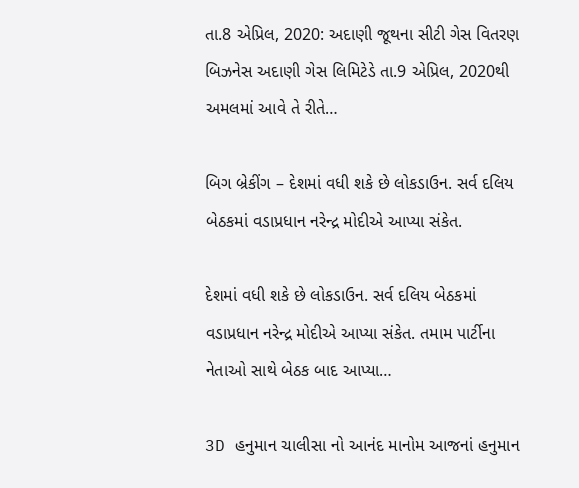તા.8 એપ્રિલ, 2020: અદાણી જૂથના સીટી ગેસ વિતરણ બિઝનેસ અદાણી ગેસ લિમિટેડે તા.9 એપ્રિલ, 2020થી અમલમાં આવે તે રીતે…

બિગ બ્રેકીંગ – દેશમાં વધી શકે છે લોકડાઉન. સર્વ દલિય બેઠકમાં વડાપ્રધાન નરેન્દ્ર મોદીએ આપ્યા સંકેત.

દેશમાં વધી શકે છે લોકડાઉન. સર્વ દલિય બેઠકમાં વડાપ્રધાન નરેન્દ્ર મોદીએ આપ્યા સંકેત. તમામ પાર્ટીના નેતાઓ સાથે બેઠક બાદ આપ્યા…

3D હનુમાન ચાલીસા નો આનંદ માનોમ આજનાં હનુમાન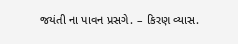જયંતી ના પાવન પ્રસગે. – કિરણ વ્યાસ.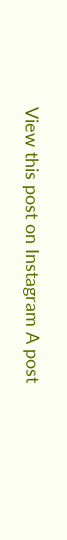View this post on Instagram A post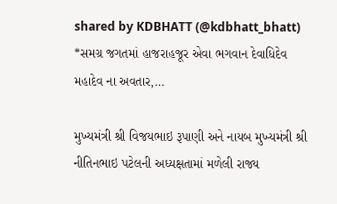shared by KDBHATT (@kdbhatt_bhatt) *સમગ્ર જગતમાં હાજરાહજૂર એવા ભગવાન દેવાધિદેવ મહાદેવ ના અવતાર,…

મુખ્યમંત્રી શ્રી વિજયભાઇ રૂપાણી અને નાયબ મુખ્યમંત્રી શ્રી નીતિનભાઇ પટેલની અધ્યક્ષતામાં મળેલી રાજ્ય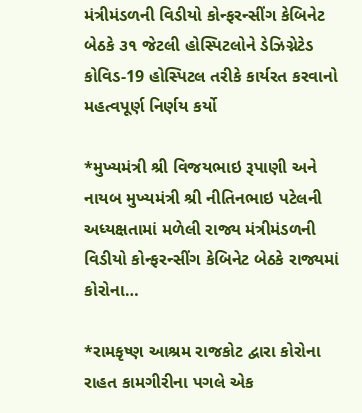મંત્રીમંડળની વિડીયો કોન્ફરન્સીંગ કેબિનેટ બેઠકે ૩૧ જેટલી હોસ્પિટલોને ડેઝિગ્નેટેડ કોવિડ-19 હોસ્પિટલ તરીકે કાર્યરત કરવાનો મહત્વપૂર્ણ નિર્ણય કર્યો

*મુખ્યમંત્રી શ્રી વિજયભાઇ રૂપાણી અને નાયબ મુખ્યમંત્રી શ્રી નીતિનભાઇ પટેલની અધ્યક્ષતામાં મળેલી રાજ્ય મંત્રીમંડળની વિડીયો કોન્ફરન્સીંગ કેબિનેટ બેઠકે રાજ્યમાં કોરોના…

*રામકૃષ્ણ આશ્રમ રાજકોટ દ્વારા કોરોના રાહત કામગીરીના પગલે એક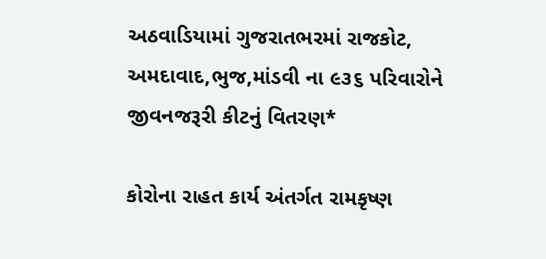અઠવાડિયામાં ગુજરાતભરમાં રાજકોટ, અમદાવાદ,ભુજ,માંડવી ના ૯૩૬ પરિવારોને જીવનજરૂરી કીટનું વિતરણ*

કોરોના રાહત કાર્ય અંતર્ગત રામકૃષ્ણ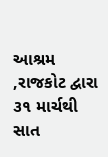આશ્રમ ,રાજકોટ દ્વારા ૩૧ માર્ચથી સાત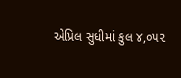એપ્રિલ સુધીમાં કુલ ૪,૦૫૨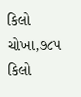કિલો ચોખા,૭૮૫ કિલો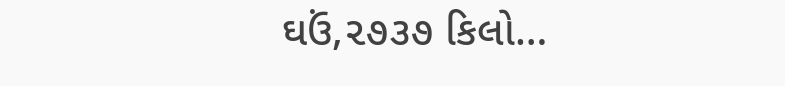ઘઉં,૨૭૩૭ કિલો…